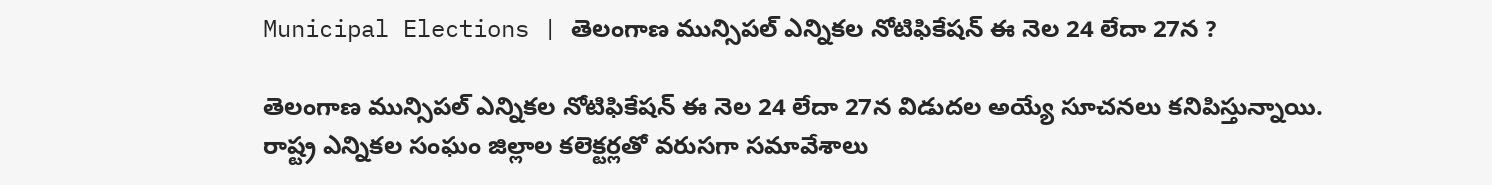Municipal Elections | తెలంగాణ మున్సిపల్ ఎన్నికల నోటిఫికేషన్ ఈ నెల 24 లేదా 27న ?

తెలంగాణ మున్సిపల్ ఎన్నికల నోటిఫికేషన్ ఈ నెల 24 లేదా 27న విడుదల అయ్యే సూచనలు కనిపిస్తున్నాయి. రాష్ట్ర ఎన్నికల సంఘం జిల్లాల కలెక్టర్లతో వరుసగా సమావేశాలు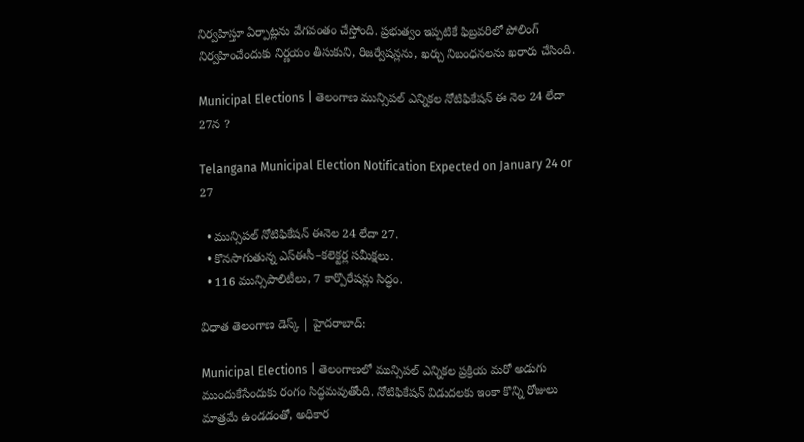నిర్వహిస్తూ ఏర్పాట్లను వేగవంతం చేస్తోంది. ప్రభుత్వం ఇప్పటికే ఫిబ్రవరిలో పోలింగ్ నిర్వహించేందుకు నిర్ణయం తీసుకుని, రిజర్వేషన్లను, ఖర్చు నిబంధనలను ఖరారు చేసింది.

Municipal Elections | తెలంగాణ మున్సిపల్ ఎన్నికల నోటిఫికేషన్ ఈ నెల 24 లేదా 27న ?

Telangana Municipal Election Notification Expected on January 24 or 27

  • మున్సిపల్ నోటిఫికేషన్ ఈనెల 24 లేదా 27.
  • కొనసాగుతున్న ఎస్ఈసీ–కలెక్టర్ల సమీక్షలు.
  • 116 మున్సిపాలిటీలు, 7 కార్పొరేషన్లు సిద్ధం.

విధాత తెలంగాణ డెస్క్ | హైదరాబాద్:

Municipal Elections | తెలంగాణలో మున్సిపల్ ఎన్నికల ప్రక్రియ మరో అడుగు ముందుకేసేందుకు రంగం సిద్ధమవుతోంది. నోటిఫికేషన్ విడుదలకు ఇంకా కొన్ని రోజులు మాత్రమే ఉండడంతో, అధికార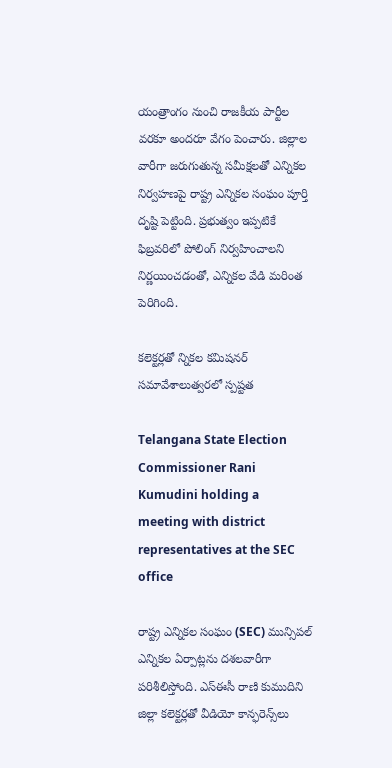యంత్రాంగం నుంచి రాజకీయ పార్టీల వరకూ అందరూ వేగం పెంచారు. జిల్లాల వారీగా జరుగుతున్న సమీక్షలతో ఎన్నికల నిర్వహణపై రాష్ట్ర ఎన్నికల సంఘం పూర్తి దృష్టి పెట్టింది. ప్రభుత్వం ఇప్పటికే ఫిబ్రవరిలో పోలింగ్ నిర్వహించాలని నిర్ణయించడంతో, ఎన్నికల వేడి మరింత పెరిగింది.

కలెక్టర్లతో న్నికల కమిషనర్ సమావేశాలుత్వరలో స్పష్టత

Telangana State Election Commissioner Rani Kumudini holding a meeting with district representatives at the SEC office

రాష్ట్ర ఎన్నికల సంఘం (SEC) మున్సిపల్ ఎన్నికల ఏర్పాట్లను దశలవారీగా పరిశీలిస్తోంది. ఎస్ఈసీ రాణి కుముదిని జిల్లా కలెక్టర్లతో వీడియో కాన్ఫరెన్స్‌లు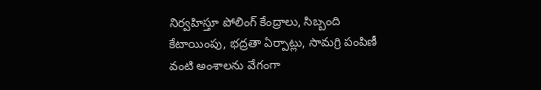నిర్వహిస్తూ పోలింగ్ కేంద్రాలు, సిబ్బంది కేటాయింపు, భద్రతా ఏర్పాట్లు, సామగ్రి పంపిణీ వంటి అంశాలను వేగంగా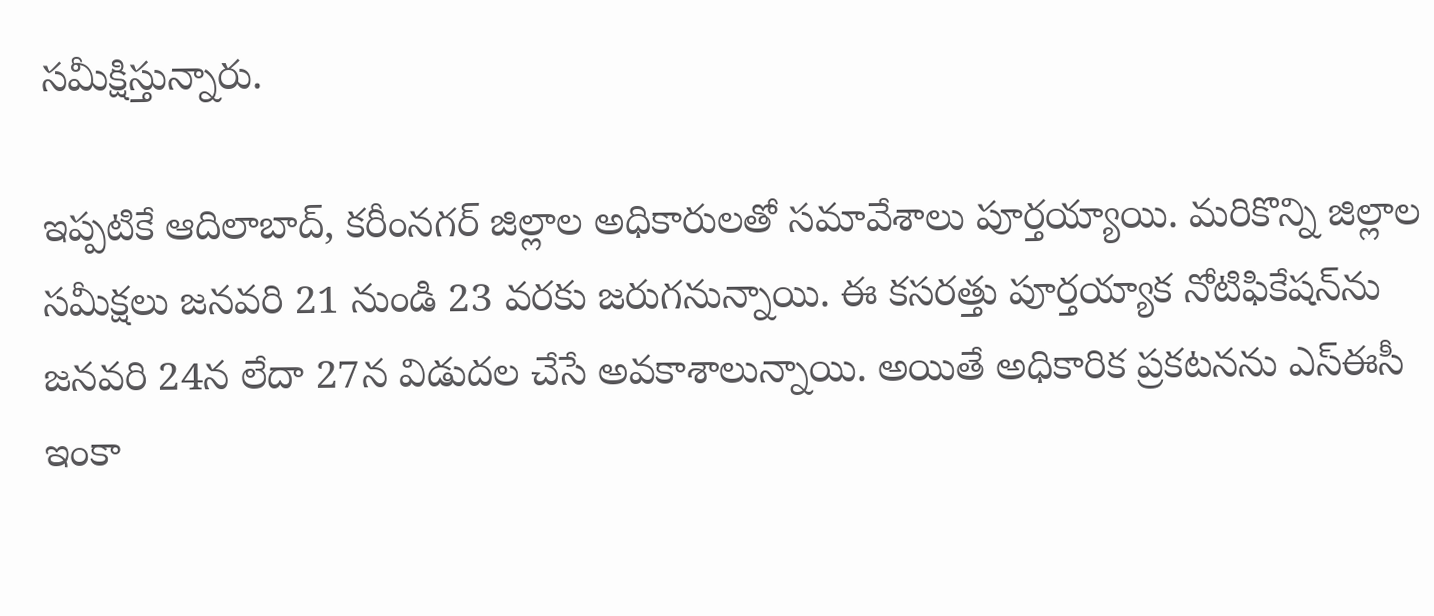సమీక్షిస్తున్నారు.

ఇప్పటికే ఆదిలాబాద్, కరీంనగర్ జిల్లాల అధికారులతో సమావేశాలు పూర్తయ్యాయి. మరికొన్ని జిల్లాల సమీక్షలు జనవరి 21 నుండి 23 వరకు జరుగనున్నాయి. ఈ కసరత్తు పూర్తయ్యాక నోటిఫికేషన్‌ను జనవరి 24న లేదా 27న విడుదల చేసే అవకాశాలున్నాయి. అయితే అధికారిక ప్రకటనను ఎస్ఈసీ ఇంకా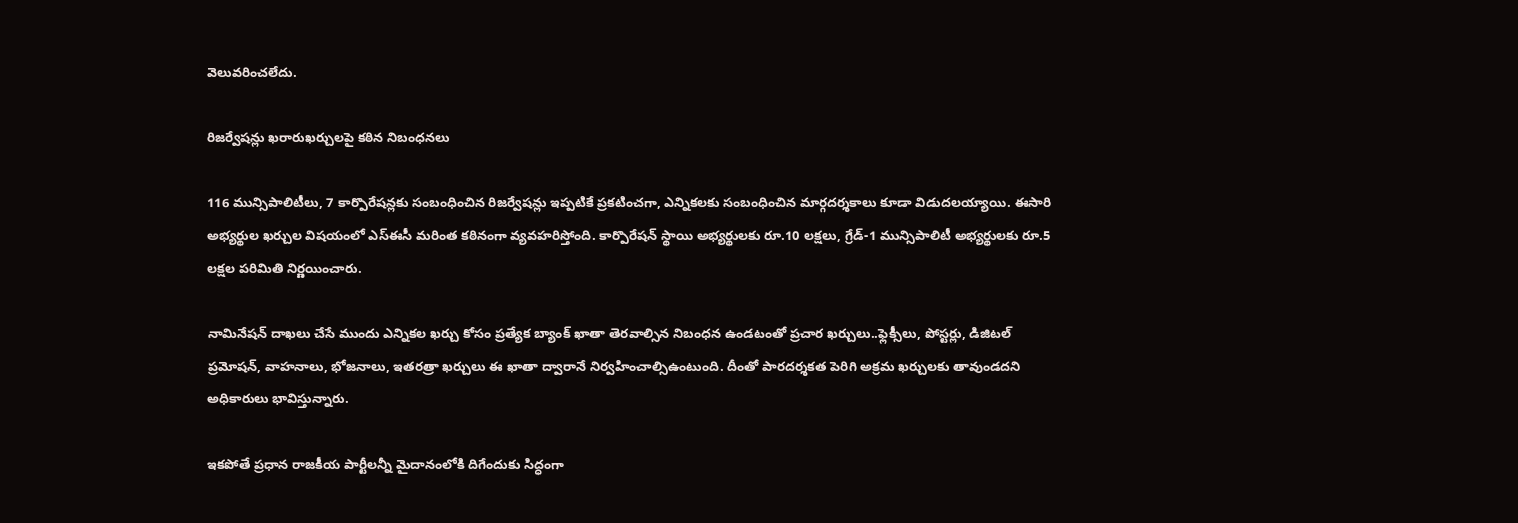వెలువరించలేదు.

రిజర్వేషన్లు ఖరారుఖర్చులపై కఠిన నిబంధనలు

116 మున్సిపాలిటీలు, 7 కార్పొరేషన్లకు సంబంధించిన రిజర్వేషన్లు ఇప్పటికే ప్రకటించగా, ఎన్నికలకు సంబంధించిన మార్గదర్శకాలు కూడా విడుదలయ్యాయి. ఈసారి అభ్యర్థుల ఖర్చుల విషయంలో ఎస్ఈసీ మరింత కఠినంగా వ్యవహరిస్తోంది. కార్పొరేషన్ స్థాయి అభ్యర్థులకు రూ.10 లక్షలు, గ్రేడ్-1 మున్సిపాలిటీ అభ్యర్థులకు రూ.5 లక్షల పరిమితి నిర్ణయించారు.

నామినేషన్ దాఖలు చేసే ముందు ఎన్నికల ఖర్చు కోసం ప్రత్యేక బ్యాంక్ ఖాతా తెరవాల్సిన నిబంధన ఉండటంతో ప్రచార ఖర్చులు..ఫ్లెక్సీలు, పోస్టర్లు, డిజిటల్ ప్రమోషన్, వాహనాలు, భోజనాలు, ఇతరత్రా ఖర్చులు ఈ ఖాతా ద్వారానే నిర్వహించాల్సిఉంటుంది. దీంతో పారదర్శకత పెరిగి అక్రమ ఖర్చులకు తావుండదని అధికారులు భావిస్తున్నారు.

ఇకపోతే ప్రధాన రాజకీయ పార్టీలన్నీ మైదానంలోకి దిగేందుకు సిద్ధంగా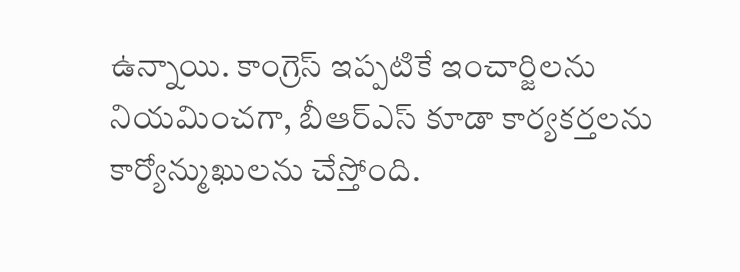ఉన్నాయి. కాంగ్రెస్ ఇప్పటికే ఇంచార్జిలను నియమించగా, బీఆర్ఎస్ కూడా కార్యకర్తలను కార్యోన్ముఖులను చేస్తోంది.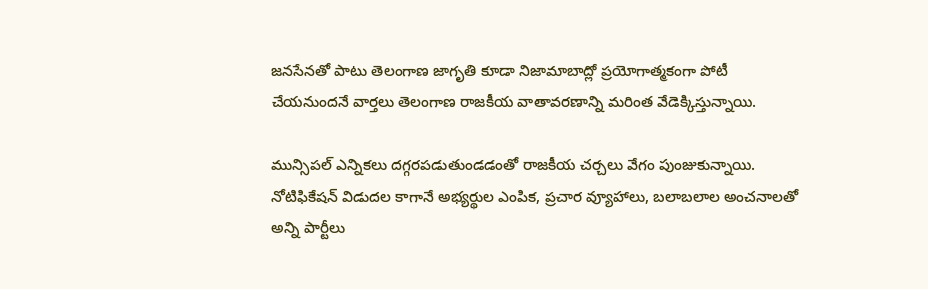జనసేనతో పాటు తెలంగాణ జాగృతి కూడా నిజామాబాద్లో ప్రయోగాత్మకంగా పోటీ చేయనుందనే వార్తలు తెలంగాణ రాజకీయ వాతావరణాన్ని మరింత వేడెక్కిస్తున్నాయి.

మున్సిపల్ ఎన్నికలు దగ్గరపడుతుండడంతో రాజకీయ చర్చలు వేగం పుంజుకున్నాయి. నోటిఫికేషన్ విడుదల కాగానే అభ్యర్థుల ఎంపిక, ప్రచార వ్యూహాలు, బలాబలాల అంచనాలతో అన్ని పార్టీలు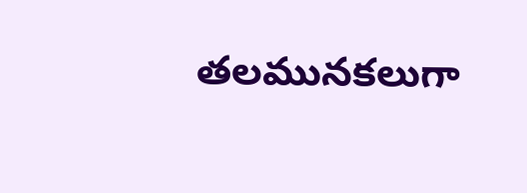తలమునకలుగా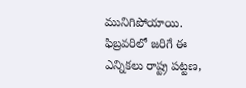మునిగిపోయాయి. ఫిబ్రవరిలో జరిగే ఈ ఎన్నికలు రాష్ట్ర పట్టణ,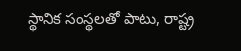స్థానిక సంస్థలతో పాటు, రాష్ట్ర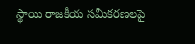స్థాయి రాజకీయ సమీకరణలపై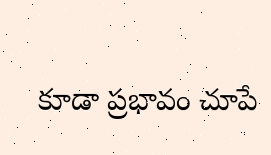కూడా ప్రభావం చూపే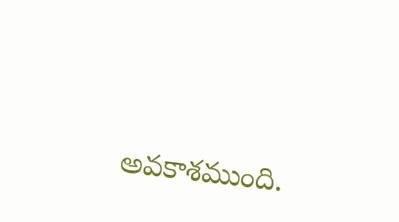అవకాశముంది.